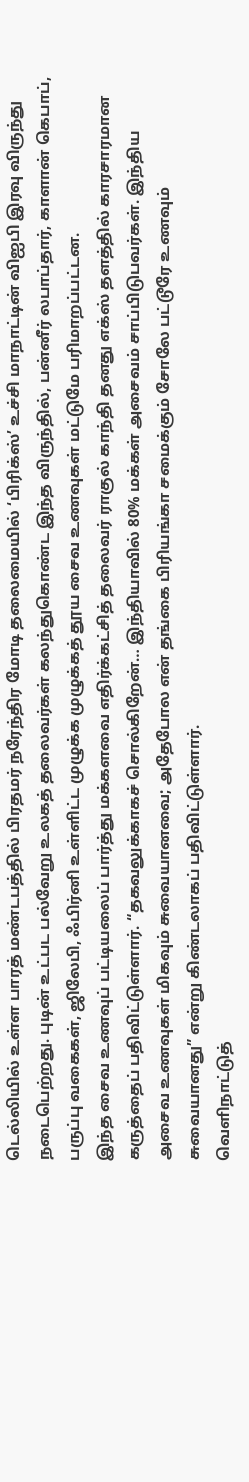டெல்லியில் உள்ள பாரத் மண்டபத்தில் பிரதமர் நரேந்திர மோடி தலைமையில் ‘பிரிக்ஸ்’ உச்சி மாநாட்டின் விஐபி இரவு விருந்து நடைபெற்றது. புடின் உட்பட பல்வேறு உலகத் தலைவர்கள் கலந்துகொண்ட இந்த விருந்தில், பன்னீர் லபாப்தார், காளான் கெபாப், பருப்பு வகைகள், ஜிலேபி, ஃபிர்னி உள்ளிட்ட முழுக்க முழுக்கத் தூய சைவ உணவுகள் மட்டுமே பரிமாறப்பட்டன.
இந்த சைவ உணவுப் பட்டியலைப் பார்த்து மக்களவை எதிர்க்கட்சித் தலைவர் ராகுல் காந்தி தனது எக்ஸ் தளத்தில் காரசாரமான கருத்தைப் பதிவிட்டுள்ளார். “தகவலுக்காகச் சொல்கிறேன்… இந்தியாவில் 80% மக்கள் அசைவம் சாப்பிடுபவர்கள். இந்திய அசைவ உணவுகள் மிகவும் சுவையானவை; அதேபோல என் தங்கை பிரியங்கா சமைக்கும் சோலே பட்டூரே உணவும் சுவையானது” என்று கிண்டலாகப் பதிவிட்டுள்ளார்.
வெளிநாட்டுத்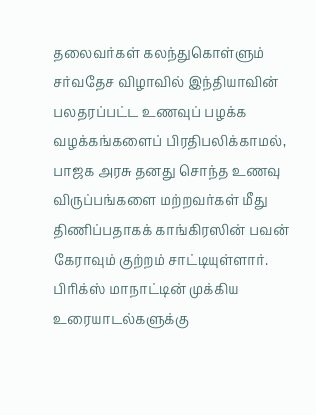தலைவர்கள் கலந்துகொள்ளும் சர்வதேச விழாவில் இந்தியாவின் பலதரப்பட்ட உணவுப் பழக்க வழக்கங்களைப் பிரதிபலிக்காமல், பாஜக அரசு தனது சொந்த உணவு விருப்பங்களை மற்றவர்கள் மீது திணிப்பதாகக் காங்கிரஸின் பவன் கேராவும் குற்றம் சாட்டியுள்ளார். பிரிக்ஸ் மாநாட்டின் முக்கிய உரையாடல்களுக்கு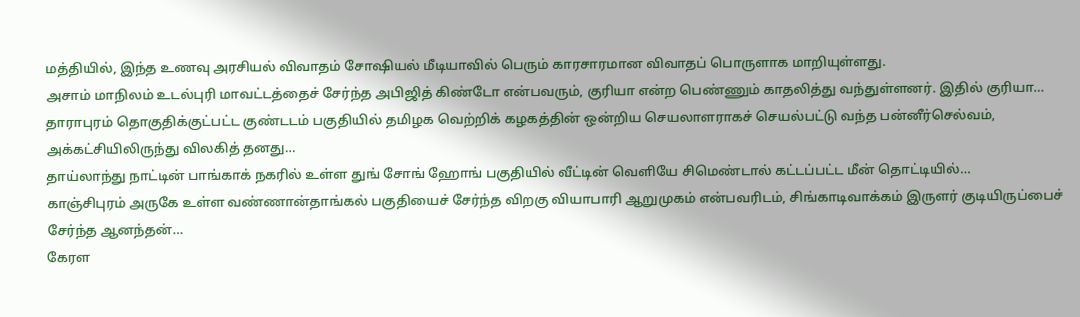மத்தியில், இந்த உணவு அரசியல் விவாதம் சோஷியல் மீடியாவில் பெரும் காரசாரமான விவாதப் பொருளாக மாறியுள்ளது.
அசாம் மாநிலம் உடல்புரி மாவட்டத்தைச் சேர்ந்த அபிஜித் கிண்டோ என்பவரும், குரியா என்ற பெண்ணும் காதலித்து வந்துள்ளனர். இதில் குரியா…
தாராபுரம் தொகுதிக்குட்பட்ட குண்டடம் பகுதியில் தமிழக வெற்றிக் கழகத்தின் ஒன்றிய செயலாளராகச் செயல்பட்டு வந்த பன்னீர்செல்வம், அக்கட்சியிலிருந்து விலகித் தனது…
தாய்லாந்து நாட்டின் பாங்காக் நகரில் உள்ள துங் சோங் ஹோங் பகுதியில் வீட்டின் வெளியே சிமெண்டால் கட்டப்பட்ட மீன் தொட்டியில்…
காஞ்சிபுரம் அருகே உள்ள வண்ணான்தாங்கல் பகுதியைச் சேர்ந்த விறகு வியாபாரி ஆறுமுகம் என்பவரிடம், சிங்காடிவாக்கம் இருளர் குடியிருப்பைச் சேர்ந்த ஆனந்தன்…
கேரள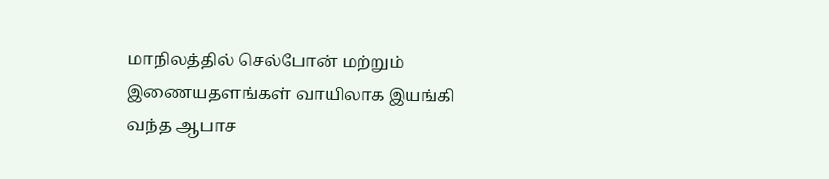மாநிலத்தில் செல்போன் மற்றும் இணையதளங்கள் வாயிலாக இயங்கி வந்த ஆபாச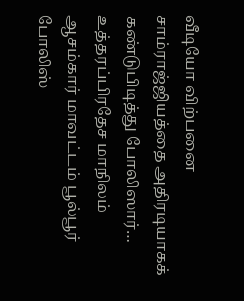வீடியோ விற்பனை சாம்ராஜ்ஜியத்தை அதிரடியாகக் கண்டுபிடித்து போலிஸார்…
உத்தரப்பிரதேச மாநிலம் ஆசம்கார் மாவட்டம் பூல்பூர் போலிஸ்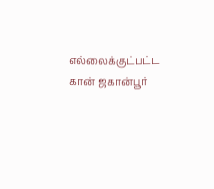எல்லைக்குட்பட்ட கான் ஜகான்பூர்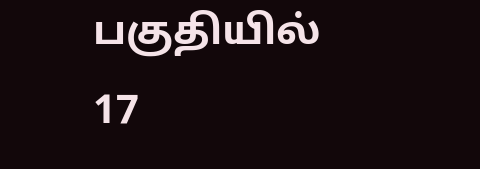பகுதியில் 17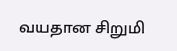வயதான சிறுமி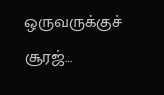ஒருவருக்குச் சூரஜ்…